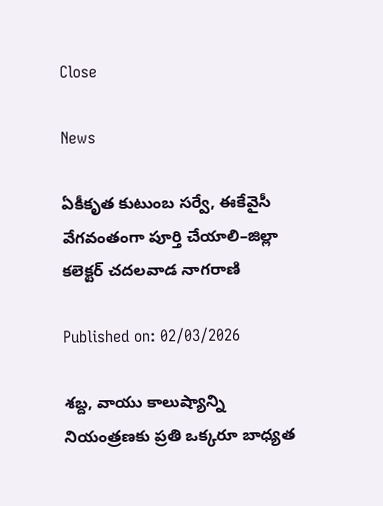Close

News

ఏకీకృత కుటుంబ సర్వే, ఈకేవైసీ వేగవంతంగా పూర్తి చేయాలి–జిల్లా కలెక్టర్ చదలవాడ నాగరాణి

Published on: 02/03/2026

శబ్ద, వాయు కాలుష్యాన్ని నియంత్రణకు ప్రతి ఒక్కరూ బాధ్యత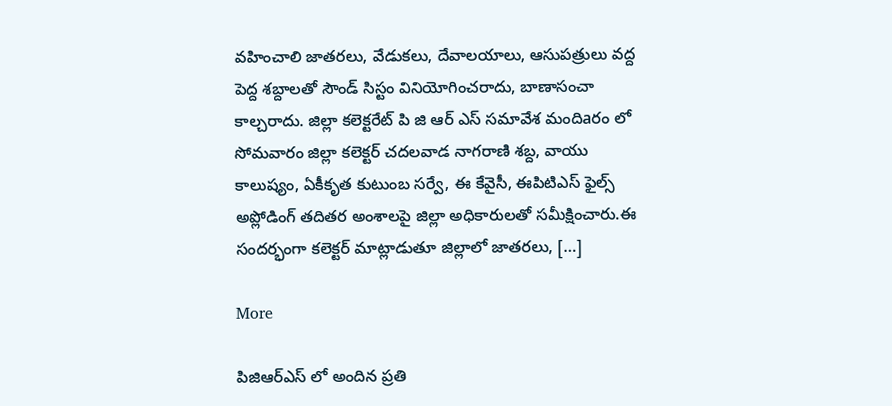వహించాలి జాతరలు, వేడుకలు, దేవాలయాలు, ఆసుపత్రులు వద్ద పెద్ద శబ్దాలతో సౌండ్ సిస్టం వినియోగించరాదు, బాణాసంచా కాల్చరాదు. జిల్లా కలెక్టరేట్ పి జి ఆర్ ఎస్ సమావేశ మందిaరం లో సోమవారం జిల్లా కలెక్టర్ చదలవాడ నాగరాణి శబ్ద, వాయు కాలుష్యం, ఏకీకృత కుటుంబ సర్వే, ఈ కేవైసీ, ఈపిటిఎస్ ఫైల్స్ అప్లోడింగ్ తదితర అంశాలపై జిల్లా అధికారులతో సమీక్షించారు.ఈ సందర్భంగా కలెక్టర్ మాట్లాడుతూ జిల్లాలో జాతరలు, […]

More

పిజిఆర్ఎస్ లో అందిన ప్రతి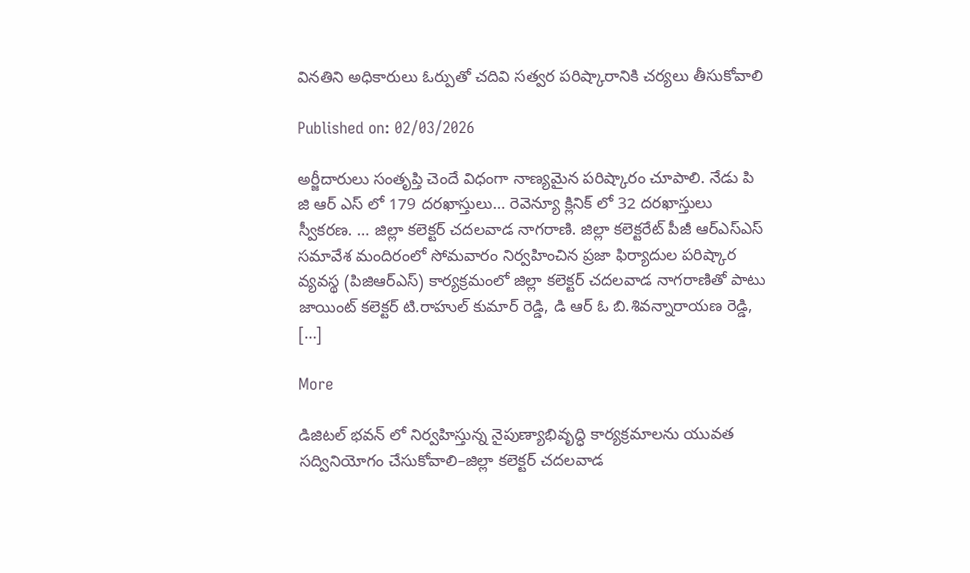వినతిని అధికారులు ఓర్పుతో చదివి సత్వర పరిష్కారానికి చర్యలు తీసుకోవాలి

Published on: 02/03/2026

అర్జీదారులు సంతృప్తి చెందే విధంగా నాణ్యమైన పరిష్కారం చూపాలి. నేడు పి జి ఆర్ ఎస్ లో 179 దరఖాస్తులు… రెవెన్యూ క్లినిక్ లో 32 దరఖాస్తులు స్వీకరణ. … జిల్లా కలెక్టర్ చదలవాడ నాగరాణి. జిల్లా కలెక్టరేట్ పీజీ ఆర్ఎస్ఎస్ సమావేశ మందిరంలో సోమవారం నిర్వహించిన ప్రజా ఫిర్యాదుల పరిష్కార వ్యవస్థ (పిజిఆర్ఎస్) కార్యక్రమంలో జిల్లా కలెక్టర్ చదలవాడ నాగరాణితో పాటు జాయింట్ కలెక్టర్ టి.రాహుల్ కుమార్ రెడ్డి, డి ఆర్ ఓ బి.శివన్నారాయణ రెడ్డి, […]

More

డిజిటల్ భవన్ లో నిర్వహిస్తున్న నైపుణ్యాభివృద్ధి కార్యక్రమాలను యువత సద్వినియోగం చేసుకోవాలి–జిల్లా కలెక్టర్ చదలవాడ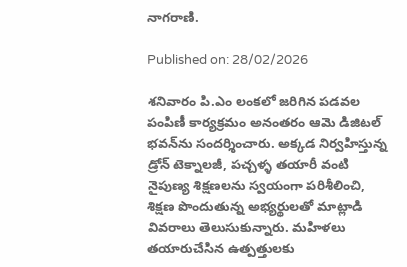నాగరాణి.

Published on: 28/02/2026

శనివారం పి.ఎం లంకలో జరిగిన పడవల పంపిణీ కార్యక్రమం అనంతరం ఆమె డిజిటల్ భవన్‌ను సందర్శించారు. అక్కడ నిర్వహిస్తున్న డ్రోన్ టెక్నాలజీ, పచ్చళ్ళ తయారీ వంటి నైపుణ్య శిక్షణలను స్వయంగా పరిశీలించి, శిక్షణ పొందుతున్న అభ్యర్థులతో మాట్లాడి వివరాలు తెలుసుకున్నారు. మహిళలు తయారుచేసిన ఉత్పత్తులకు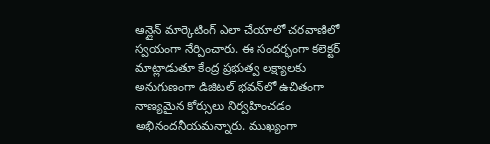ఆన్లైన్ మార్కెటింగ్ ఎలా చేయాలో చరవాణిలో స్వయంగా నేర్పించారు. ఈ సందర్భంగా కలెక్టర్ మాట్లాడుతూ కేంద్ర ప్రభుత్వ లక్ష్యాలకు అనుగుణంగా డిజిటల్ భవన్‌లో ఉచితంగా నాణ్యమైన కోర్సులు నిర్వహించడం అభినందనీయమన్నారు. ముఖ్యంగా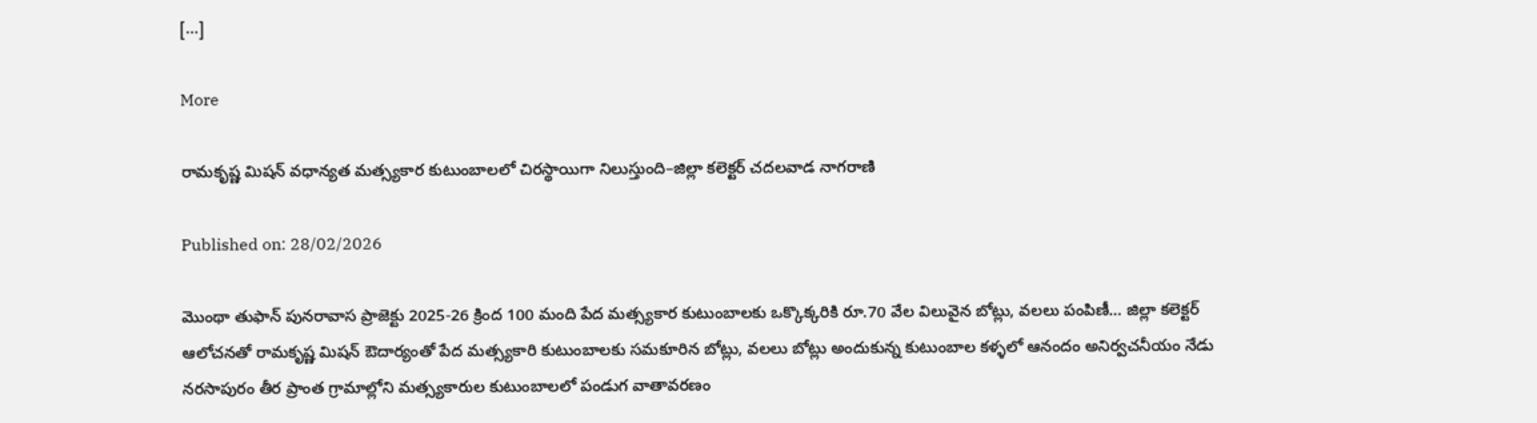[…]

More

రామకృష్ణ మిషన్ వధాన్యత మత్స్యకార కుటుంబాలలో చిరస్థాయిగా నిలుస్తుంది–జిల్లా కలెక్టర్ చదలవాడ నాగరాణి

Published on: 28/02/2026

మొంథా తుఫాన్ పునరావాస ప్రాజెక్టు 2025-26 క్రింద 100 మంది పేద మత్స్యకార కుటుంబాలకు ఒక్కొక్కరికి రూ.70 వేల విలువైన బోట్లు, వలలు పంపిణీ… జిల్లా కలెక్టర్ ఆలోచనతో రామకృష్ణ మిషన్ ఔదార్యంతో పేద మత్స్యకారి కుటుంబాలకు సమకూరిన బోట్లు, వలలు బోట్లు అందుకున్న కుటుంబాల కళ్ళలో ఆనందం అనిర్వచనీయం నేడు నరసాపురం తీర ప్రాంత గ్రామాల్లోని మత్స్యకారుల కుటుంబాలలో పండుగ వాతావరణం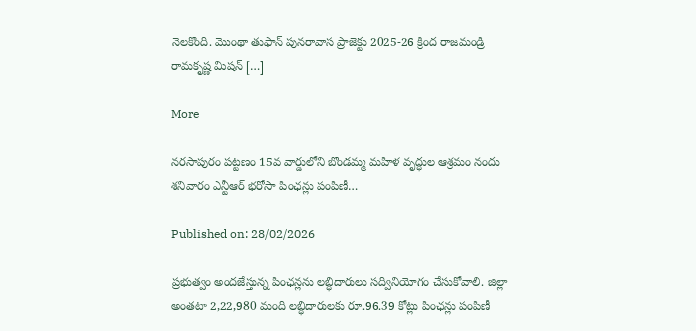నెలకొంది. మొంథా తుఫాన్ పునరావాస ప్రాజెక్టు 2025-26 క్రింద రాజమండ్రి రామకృష్ణ మిషన్ […]

More

నరసాపురం పట్టణం 15వ వార్డులోని బొండమ్మ మహిళ వృద్ధుల ఆశ్రమం నందు శనివారం ఎన్టీఆర్ భరోసా పింఛన్లు పంపిణీ…

Published on: 28/02/2026

ప్రభుత్వం అందజేస్తున్న పింఛన్లను లబ్ధిదారులు సద్వినియోగం చేసుకోవాలి. జిల్లా అంతటా 2,22,980 మంది లబ్ధిదారులకు రూ.96.39 కోట్లు పింఛన్లు పంపిణీ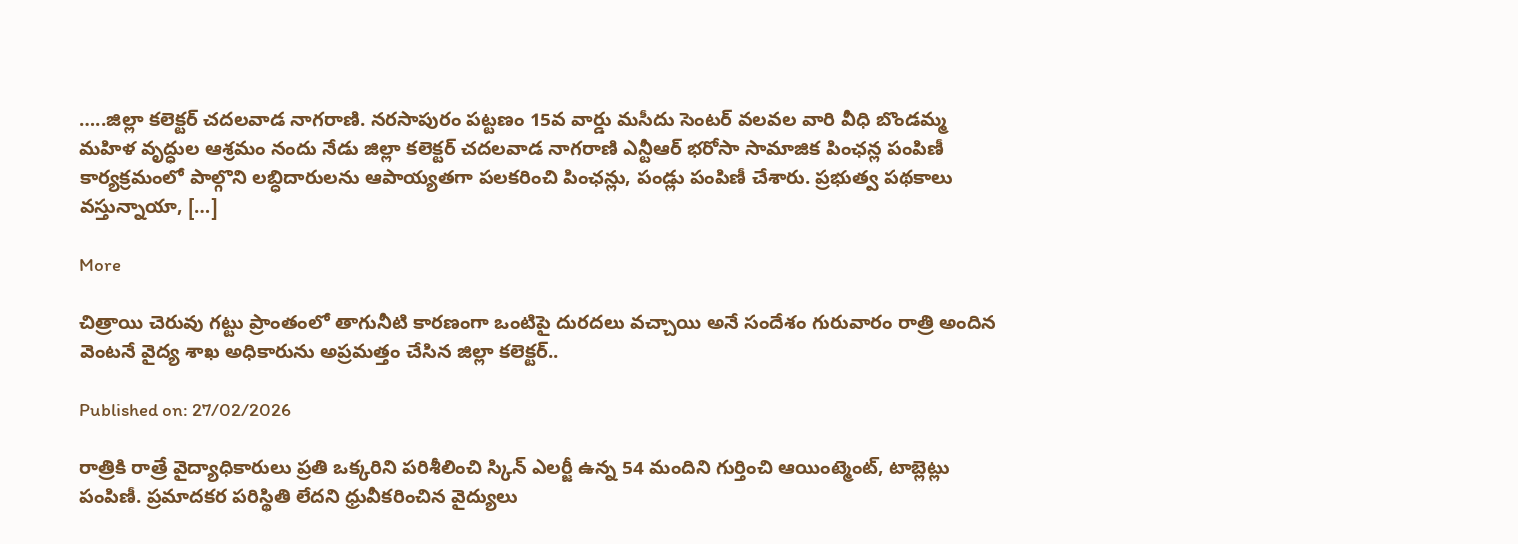…..జిల్లా కలెక్టర్ చదలవాడ నాగరాణి. నరసాపురం పట్టణం 15వ వార్డు మసీదు సెంటర్ వలవల వారి వీధి బొండమ్మ మహిళ వృద్ధుల ఆశ్రమం నందు నేడు జిల్లా కలెక్టర్ చదలవాడ నాగరాణి ఎన్టీఆర్ భరోసా సామాజిక పింఛన్ల పంపిణీ కార్యక్రమంలో పాల్గొని లబ్ధిదారులను ఆపాయ్యతగా పలకరించి పింఛన్లు, పండ్లు పంపిణీ చేశారు. ప్రభుత్వ పథకాలు వస్తున్నాయా, […]

More

చిత్రాయి చెరువు గట్టు ప్రాంతంలో తాగునీటి కారణంగా ఒంటిపై దురదలు వచ్చాయి అనే సందేశం గురువారం రాత్రి అందిన వెంటనే వైద్య శాఖ అధికారును అప్రమత్తం చేసిన జిల్లా కలెక్టర్..

Published on: 27/02/2026

రాత్రికి రాత్రే వైద్యాధికారులు ప్రతి ఒక్కరిని పరిశీలించి స్కిన్ ఎలర్జీ ఉన్న 54 మందిని గుర్తించి ఆయింట్మెంట్, టాబ్లెట్లు పంపిణీ. ప్రమాదకర పరిస్థితి లేదని ధ్రువీకరించిన వైద్యులు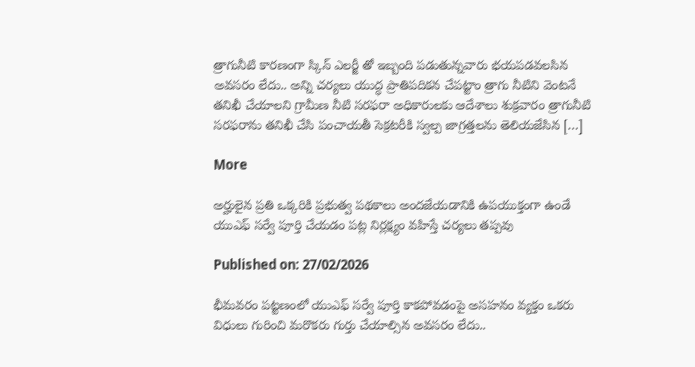త్రాగునీటి కారణంగా స్కిన్ ఎలర్జీ తో ఇబ్బంది పడుతున్నవారు భయపడవలసిన అవసరం లేదు.. అన్ని చర్యలు యుద్ధ ప్రాతిపదికన చేపట్టాం త్రాగు నీటిని వెంటనే తనిఖీ చేయాలని గ్రామీణ నీటి సరఫరా అధికారులకు ఆదేశాలు శుక్రవారం త్రాగునీటి సరఫరాను తనిఖీ చేసి పంచాయతీ సెక్రటరీకి స్వల్ప జాగ్రత్తలను తెలియజేసిన […]

More

అర్హులైన ప్రతి ఒక్కరికి ప్రభుత్వ పథకాలు అందజేయడానికి ఉపయుక్తంగా ఉండే యుఎఫ్ సర్వే పూర్తి చేయడం పట్ల నిర్లక్ష్యం వహిస్తే చర్యలు తప్పవు

Published on: 27/02/2026

భీమవరం పట్టణంలో యుఎఫ్ సర్వే పూర్తి కాకపోవడంపై అసహనం వ్యక్తం ఒకరు విధులు గురించి మరొకరు గుర్తు చేయాల్సిన అవసరం లేదు..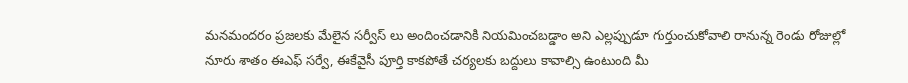మనమందరం ప్రజలకు మేలైన సర్వీస్ లు అందించడానికి నియమించబడ్డాం అని ఎల్లప్పుడూ గుర్తుంచుకోవాలి రానున్న రెండు రోజుల్లో నూరు శాతం ఈఎఫ్ సర్వే, ఈకేవైసీ పూర్తి కాకపోతే చర్యలకు బద్దులు కావాల్సి ఉంటుంది మీ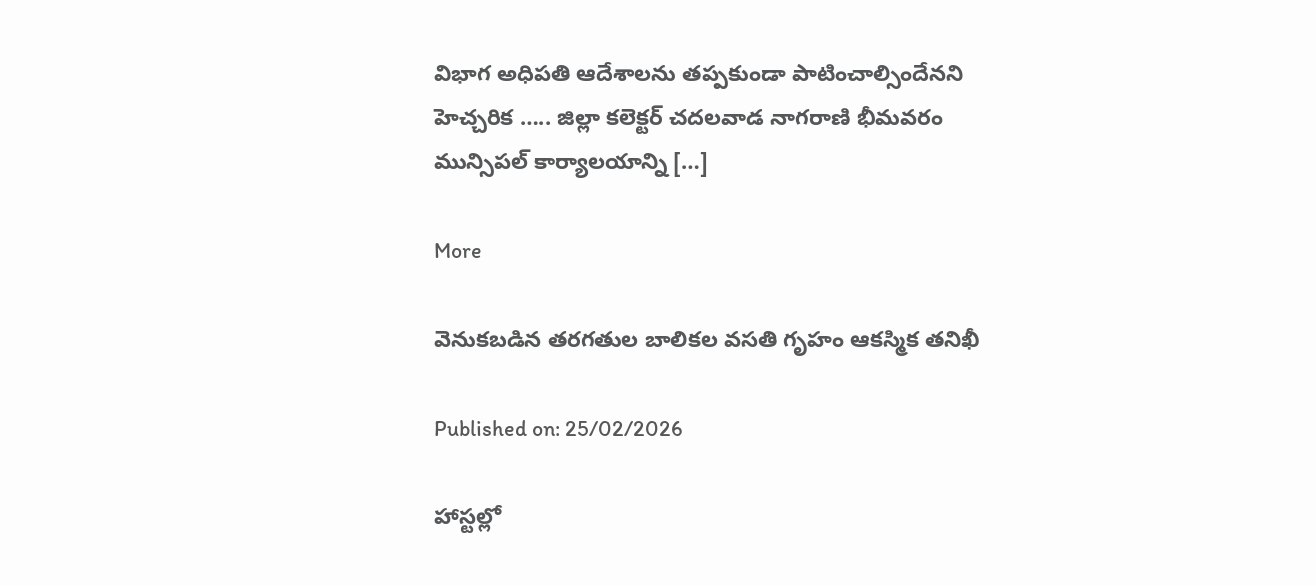విభాగ అధిపతి ఆదేశాలను తప్పకుండా పాటించాల్సిందేనని హెచ్చరిక ….. జిల్లా కలెక్టర్ చదలవాడ నాగరాణి భీమవరం మున్సిపల్ కార్యాలయాన్ని […]

More

వెనుకబడిన తరగతుల బాలికల వసతి గృహం ఆకస్మిక తనిఖీ

Published on: 25/02/2026

హాస్టల్లో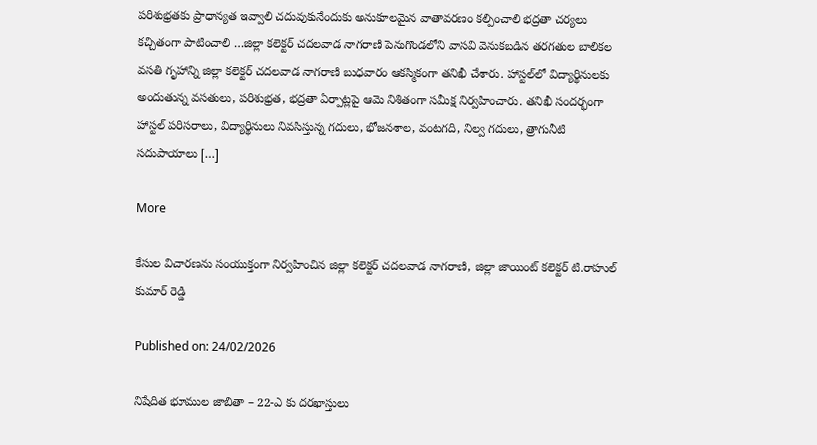పరిశుభ్రతకు ప్రాధాన్యత ఇవ్వాలి చదువుకునేందుకు అనుకూలమైన వాతావరణం కల్పించాలి భద్రతా చర్యలు కచ్చితంగా పాటించాలి …జిల్లా కలెక్టర్ చదలవాడ నాగరాణి పెనుగొండలోని వాసవి వెనుకబడిన తరగతుల బాలికల వసతి గృహాన్ని జిల్లా కలెక్టర్ చదలవాడ నాగరాణి బుధవారం ఆకస్మికంగా తనిఖీ చేశారు. హాస్టల్‌లో విద్యార్థినులకు అందుతున్న వసతులు, పరిశుభ్రత, భద్రతా ఏర్పాట్లపై ఆమె నిశితంగా సమీక్ష నిర్వహించారు. తనిఖీ సందర్భంగా హాస్టల్ పరిసరాలు, విద్యార్థినులు నివసిస్తున్న గదులు, భోజనశాల, వంటగది, నిల్వ గదులు, త్రాగునీటి సదుపాయాలు […]

More

కేసుల విచారణను సంయుక్తంగా నిర్వహించిన జిల్లా కలెక్టర్ చదలవాడ నాగరాణి, జిల్లా జాయింట్ కలెక్టర్ టి.రాహుల్ కుమార్ రెడ్డి

Published on: 24/02/2026

నిషేదిత భూముల జాబితా – 22-ఎ కు దరఖాస్తులు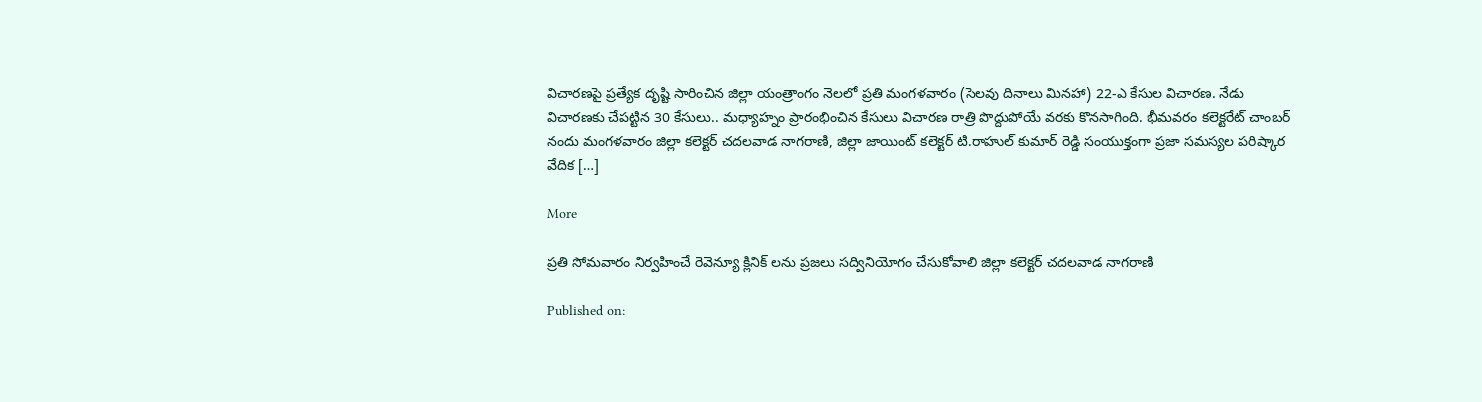విచారణపై ప్రత్యేక దృష్టి సారించిన జిల్లా యంత్రాంగం నెలలో ప్రతి మంగళవారం (సెలవు దినాలు మినహా) 22-ఎ కేసుల విచారణ. నేడు విచారణకు చేపట్టిన 30 కేసులు.. మధ్యాహ్నం ప్రారంభించిన కేసులు విచారణ రాత్రి పొద్దుపోయే వరకు కొనసాగింది. భీమవరం కలెక్టరేట్ చాంబర్ నందు మంగళవారం జిల్లా కలెక్టర్ చదలవాడ నాగరాణి, జిల్లా జాయింట్ కలెక్టర్ టి.రాహుల్ కుమార్ రెడ్డి సంయుక్తంగా ప్రజా సమస్యల పరిష్కార వేదిక […]

More

ప్రతి సోమవారం నిర్వహించే రెవెన్యూ క్లినిక్ లను ప్రజలు సద్వినియోగం చేసుకోవాలి జిల్లా కలెక్టర్ చదలవాడ నాగరాణి

Published on: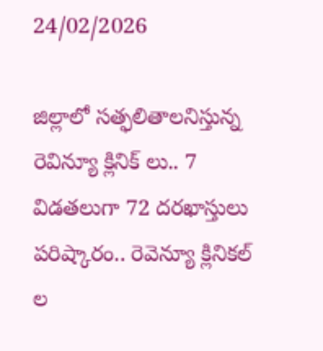24/02/2026

జిల్లాలో సత్ఫలితాలనిస్తున్న రెవిన్యూ క్లినిక్ లు.. 7 విడతలుగా 72 దరఖాస్తులు పరిష్కారం.. రెవెన్యూ క్లినికల్ ల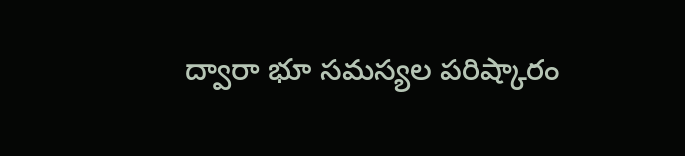ద్వారా భూ సమస్యల పరిష్కారం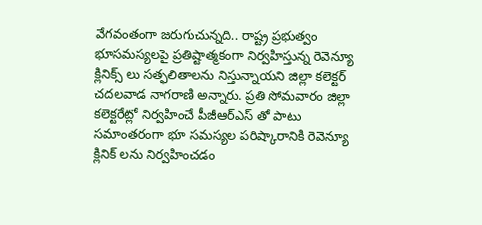వేగవంతంగా జరుగుచున్నది.. రాష్ట్ర ప్రభుత్వం భూసమస్యలపై ప్రతిష్టాత్మకంగా నిర్వహిస్తున్న రెవెన్యూ క్లినిక్స్ లు సత్ఫలితాలను నిస్తున్నాయని జిల్లా కలెక్టర్ చదలవాడ నాగరాణి అన్నారు. ప్రతి సోమవారం జిల్లా కలెక్టరేట్లో నిర్వహించే పీజీఆర్ఎస్ తో పాటు సమాంతరంగా భూ సమస్యల పరిష్కారానికి రెవెన్యూ క్లినిక్ లను నిర్వహించడం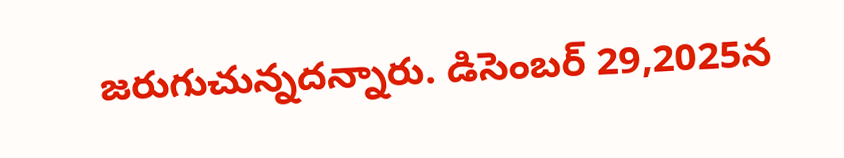జరుగుచున్నదన్నారు. డిసెంబర్ 29,2025న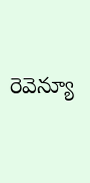రెవెన్యూ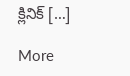క్లినిక్ […]

More